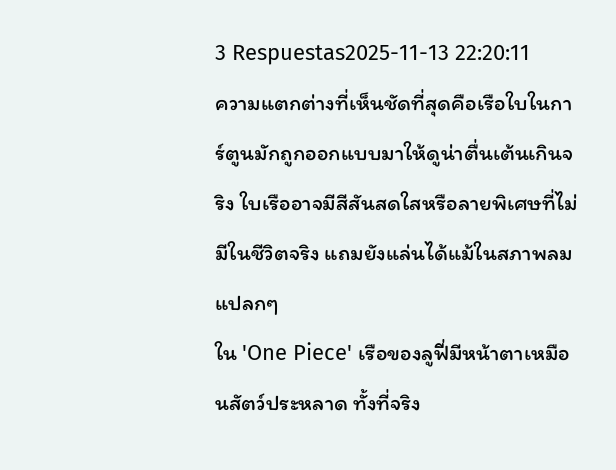3 Respuestas2025-11-13 22:20:11
ความแตกต่างที่เห็นชัดที่สุดคือเรือใบในการ์ตูนมักถูกออกแบบมาให้ดูน่าตื่นเต้นเกินจริง ใบเรืออาจมีสีสันสดใสหรือลายพิเศษที่ไม่มีในชีวิตจริง แถมยังแล่นได้แม้ในสภาพลมแปลกๆ
ใน 'One Piece' เรือของลูฟี่มีหน้าตาเหมือนสัตว์ประหลาด ทั้งที่จริง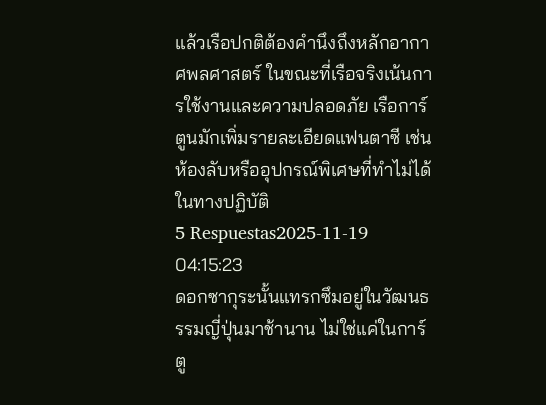แล้วเรือปกติต้องคำนึงถึงหลักอากาศพลศาสตร์ ในขณะที่เรือจริงเน้นการใช้งานและความปลอดภัย เรือการ์ตูนมักเพิ่มรายละเอียดแฟนตาซี เช่น ห้องลับหรืออุปกรณ์พิเศษที่ทำไม่ได้ในทางปฏิบัติ
5 Respuestas2025-11-19 04:15:23
ดอกซากุระนั้นแทรกซึมอยู่ในวัฒนธรรมญี่ปุ่นมาช้านาน ไม่ใช่แค่ในการ์ตู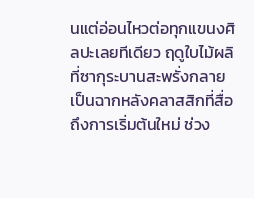นแต่อ่อนไหวต่อทุกแขนงศิลปะเลยทีเดียว ฤดูใบไม้ผลิที่ซากุระบานสะพรั่งกลายเป็นฉากหลังคลาสสิกที่สื่อถึงการเริ่มต้นใหม่ ช่วง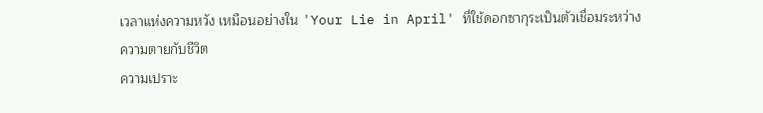เวลาแห่งความหวัง เหมือนอย่างใน 'Your Lie in April' ที่ใช้ดอกซากุระเป็นตัวเชื่อมระหว่างความตายกับชีวิต
ความเปราะ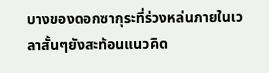บางของดอกซากุระที่ร่วงหล่นภายในเวลาสั้นๆยังสะท้อนแนวคิด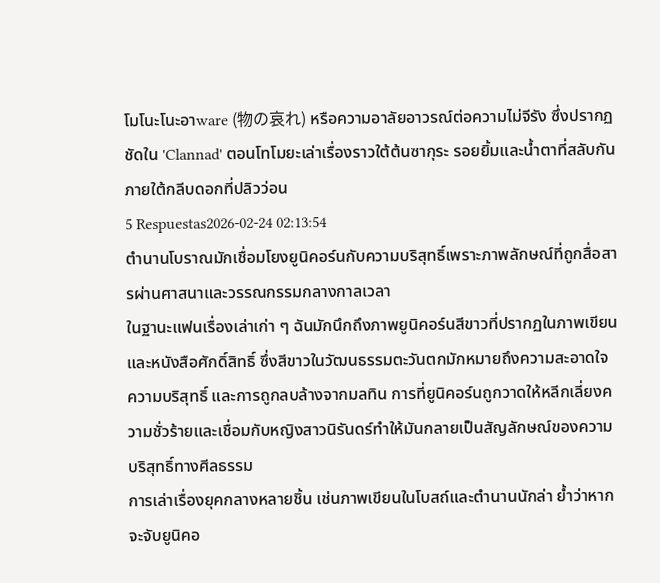โมโนะโนะอาware (物の哀れ) หรือความอาลัยอาวรณ์ต่อความไม่จีรัง ซึ่งปรากฏชัดใน 'Clannad' ตอนโทโมยะเล่าเรื่องราวใต้ต้นซากุระ รอยยิ้มและน้ำตาที่สลับกันภายใต้กลีบดอกที่ปลิวว่อน
5 Respuestas2026-02-24 02:13:54
ตำนานโบราณมักเชื่อมโยงยูนิคอร์นกับความบริสุทธิ์เพราะภาพลักษณ์ที่ถูกสื่อสารผ่านศาสนาและวรรณกรรมกลางกาลเวลา
ในฐานะแฟนเรื่องเล่าเก่า ๆ ฉันมักนึกถึงภาพยูนิคอร์นสีขาวที่ปรากฏในภาพเขียนและหนังสือศักดิ์สิทธิ์ ซึ่งสีขาวในวัฒนธรรมตะวันตกมักหมายถึงความสะอาดใจ ความบริสุทธิ์ และการถูกลบล้างจากมลทิน การที่ยูนิคอร์นถูกวาดให้หลีกเลี่ยงความชั่วร้ายและเชื่อมกับหญิงสาวนิรันดร์ทำให้มันกลายเป็นสัญลักษณ์ของความบริสุทธิ์ทางศีลธรรม
การเล่าเรื่องยุคกลางหลายชิ้น เช่นภาพเขียนในโบสถ์และตำนานนักล่า ย้ำว่าหากจะจับยูนิคอ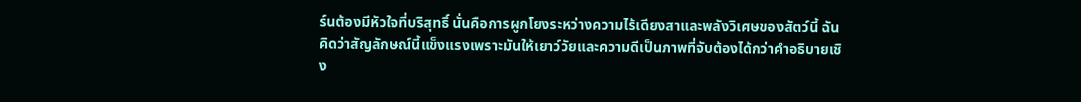ร์นต้องมีหัวใจที่บริสุทธิ์ นั่นคือการผูกโยงระหว่างความไร้เดียงสาและพลังวิเศษของสัตว์นี้ ฉันคิดว่าสัญลักษณ์นี้แข็งแรงเพราะมันให้เยาว์วัยและความดีเป็นภาพที่จับต้องได้กว่าคำอธิบายเชิง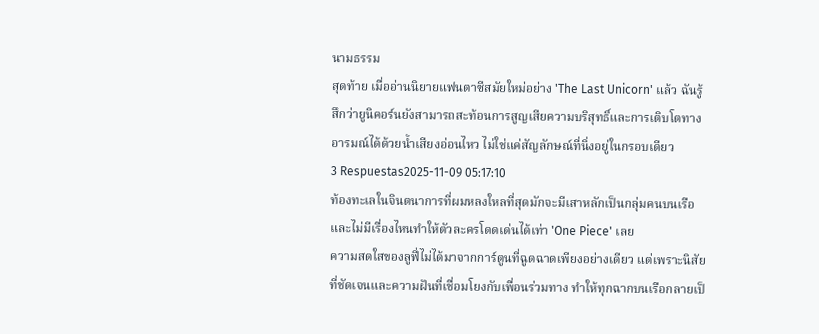นามธรรม
สุดท้าย เมื่ออ่านนิยายแฟนตาซีสมัยใหม่อย่าง 'The Last Unicorn' แล้ว ฉันรู้สึกว่ายูนิคอร์นยังสามารถสะท้อนการสูญเสียความบริสุทธิ์และการเติบโตทางอารมณ์ได้ด้วยน้ำเสียงอ่อนไหว ไม่ใช่แค่สัญลักษณ์ที่นิ่งอยู่ในกรอบเดียว
3 Respuestas2025-11-09 05:17:10
ท้องทะเลในจินตนาการที่ผมหลงใหลที่สุดมักจะมีเสาหลักเป็นกลุ่มคนบนเรือ และไม่มีเรื่องไหนทำให้ตัวละครโดดเด่นได้เท่า 'One Piece' เลย
ความสดใสของลูฟี่ไม่ได้มาจากการ์ตูนที่ฉูดฉาดเพียงอย่างเดียว แต่เพราะนิสัยที่ชัดเจนและความฝันที่เชื่อมโยงกับเพื่อนร่วมทาง ทำให้ทุกฉากบนเรือกลายเป็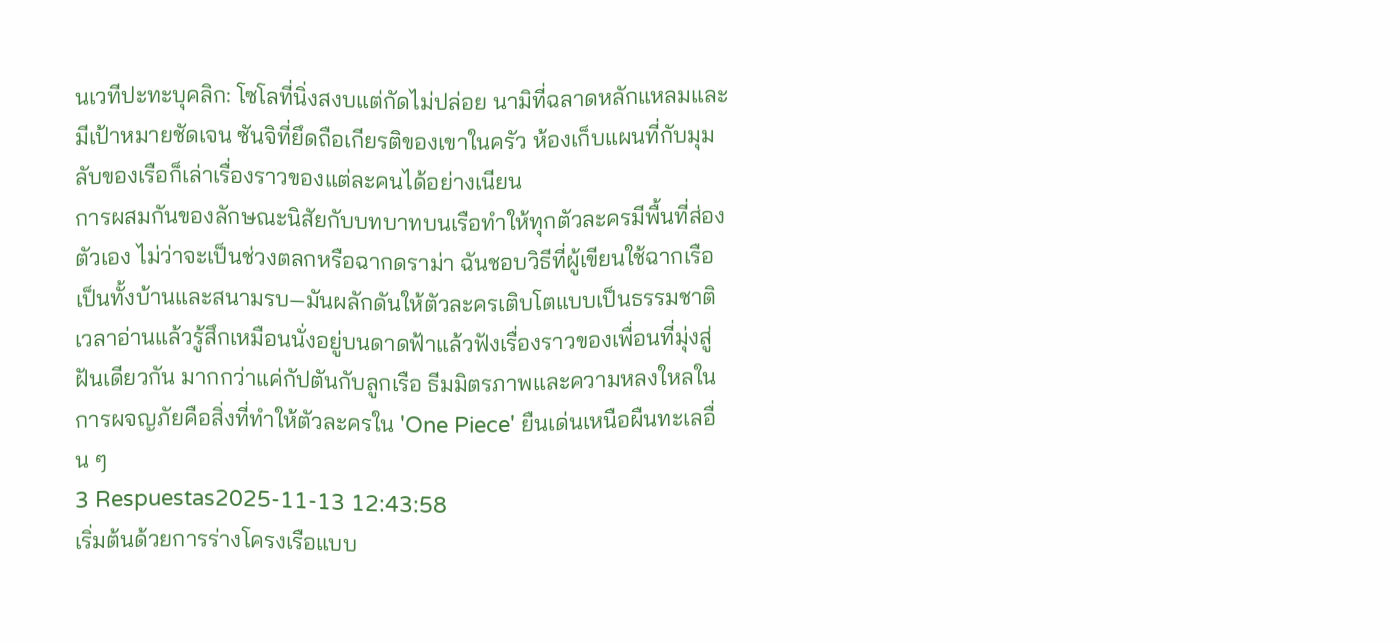นเวทีปะทะบุคลิก: โซโลที่นิ่งสงบแต่กัดไม่ปล่อย นามิที่ฉลาดหลักแหลมและมีเป้าหมายชัดเจน ซันจิที่ยึดถือเกียรติของเขาในครัว ห้องเก็บแผนที่กับมุมลับของเรือก็เล่าเรื่องราวของแต่ละคนได้อย่างเนียน
การผสมกันของลักษณะนิสัยกับบทบาทบนเรือทำให้ทุกตัวละครมีพื้นที่ส่องตัวเอง ไม่ว่าจะเป็นช่วงตลกหรือฉากดราม่า ฉันชอบวิธีที่ผู้เขียนใช้ฉากเรือเป็นทั้งบ้านและสนามรบ—มันผลักดันให้ตัวละครเติบโตแบบเป็นธรรมชาติ เวลาอ่านแล้วรู้สึกเหมือนนั่งอยู่บนดาดฟ้าแล้วฟังเรื่องราวของเพื่อนที่มุ่งสู่ฝันเดียวกัน มากกว่าแค่กัปตันกับลูกเรือ ธีมมิตรภาพและความหลงใหลในการผจญภัยคือสิ่งที่ทำให้ตัวละครใน 'One Piece' ยืนเด่นเหนือผืนทะเลอื่น ๆ
3 Respuestas2025-11-13 12:43:58
เริ่มต้นด้วยการร่างโครงเรือแบบ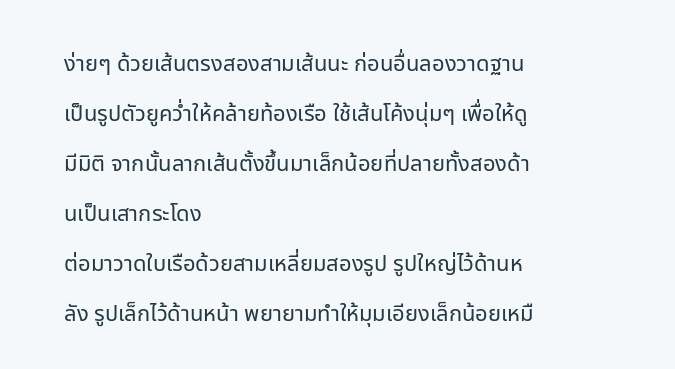ง่ายๆ ด้วยเส้นตรงสองสามเส้นนะ ก่อนอื่นลองวาดฐานเป็นรูปตัวยูคว่ำให้คล้ายท้องเรือ ใช้เส้นโค้งนุ่มๆ เพื่อให้ดูมีมิติ จากนั้นลากเส้นตั้งขึ้นมาเล็กน้อยที่ปลายทั้งสองด้านเป็นเสากระโดง
ต่อมาวาดใบเรือด้วยสามเหลี่ยมสองรูป รูปใหญ่ไว้ด้านหลัง รูปเล็กไว้ด้านหน้า พยายามทำให้มุมเอียงเล็กน้อยเหมื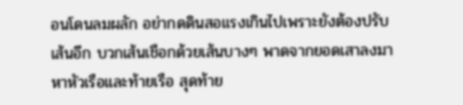อนโดนลมผลัก อย่ากดดินสอแรงเกินไปเพราะยังต้องปรับเส้นอีก บวกเส้นเชือกด้วยเส้นบางๆ พาดจากยอดเสาลงมาหาหัวเรือและท้ายเรือ สุดท้าย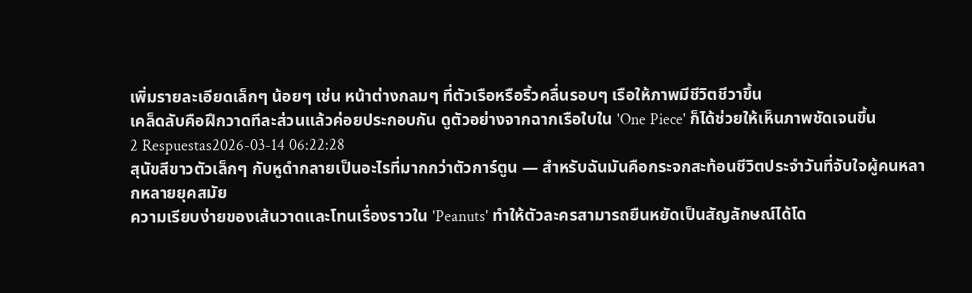เพิ่มรายละเอียดเล็กๆ น้อยๆ เช่น หน้าต่างกลมๆ ที่ตัวเรือหรือริ้วคลื่นรอบๆ เรือให้ภาพมีชีวิตชีวาขึ้น
เคล็ดลับคือฝึกวาดทีละส่วนแล้วค่อยประกอบกัน ดูตัวอย่างจากฉากเรือใบใน 'One Piece' ก็ได้ช่วยให้เห็นภาพชัดเจนขึ้น
2 Respuestas2026-03-14 06:22:28
สุนัขสีขาวตัวเล็กๆ กับหูดำกลายเป็นอะไรที่มากกว่าตัวการ์ตูน — สำหรับฉันมันคือกระจกสะท้อนชีวิตประจำวันที่จับใจผู้คนหลากหลายยุคสมัย
ความเรียบง่ายของเส้นวาดและโทนเรื่องราวใน 'Peanuts' ทำให้ตัวละครสามารถยืนหยัดเป็นสัญลักษณ์ได้โด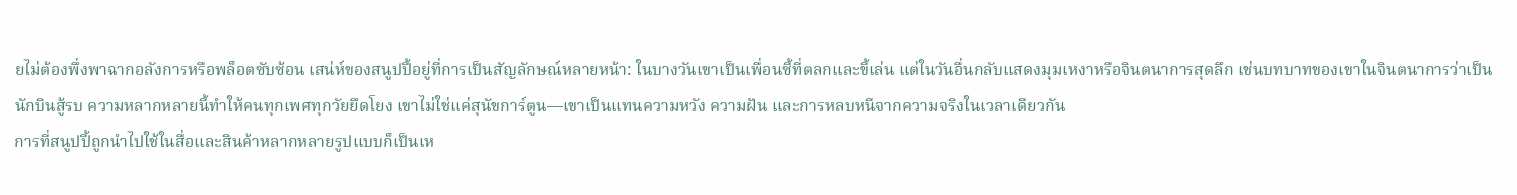ยไม่ต้องพึ่งพาฉากอลังการหรือพล็อตซับซ้อน เสน่ห์ของสนูปปี้อยู่ที่การเป็นสัญลักษณ์หลายหน้า: ในบางวันเขาเป็นเพื่อนซี้ที่ตลกและขี้เล่น แต่ในวันอื่นกลับแสดงมุมเหงาหรือจินตนาการสุดลึก เช่นบทบาทของเขาในจินตนาการว่าเป็นนักบินสู้รบ ความหลากหลายนี้ทำให้คนทุกเพศทุกวัยยึดโยง เขาไม่ใช่แค่สุนัขการ์ตูน—เขาเป็นแทนความหวัง ความฝัน และการหลบหนีจากความจริงในเวลาเดียวกัน
การที่สนูปปี้ถูกนำไปใช้ในสื่อและสินค้าหลากหลายรูปแบบก็เป็นเห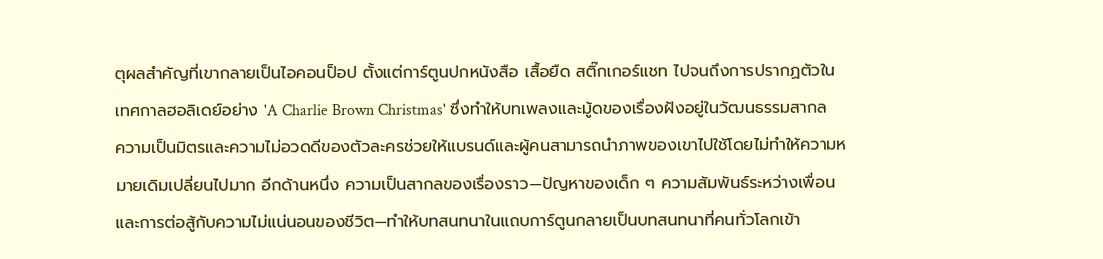ตุผลสำคัญที่เขากลายเป็นไอคอนป็อป ตั้งแต่การ์ตูนปกหนังสือ เสื้อยืด สติ๊กเกอร์แชท ไปจนถึงการปรากฏตัวในเทศกาลฮอลิเดย์อย่าง 'A Charlie Brown Christmas' ซึ่งทำให้บทเพลงและมู้ดของเรื่องฝังอยู่ในวัฒนธรรมสากล ความเป็นมิตรและความไม่อวดดีของตัวละครช่วยให้แบรนด์และผู้คนสามารถนำภาพของเขาไปใช้โดยไม่ทำให้ความหมายเดิมเปลี่ยนไปมาก อีกด้านหนึ่ง ความเป็นสากลของเรื่องราว—ปัญหาของเด็ก ๆ ความสัมพันธ์ระหว่างเพื่อน และการต่อสู้กับความไม่แน่นอนของชีวิต—ทำให้บทสนทนาในแถบการ์ตูนกลายเป็นบทสนทนาที่คนทั่วโลกเข้า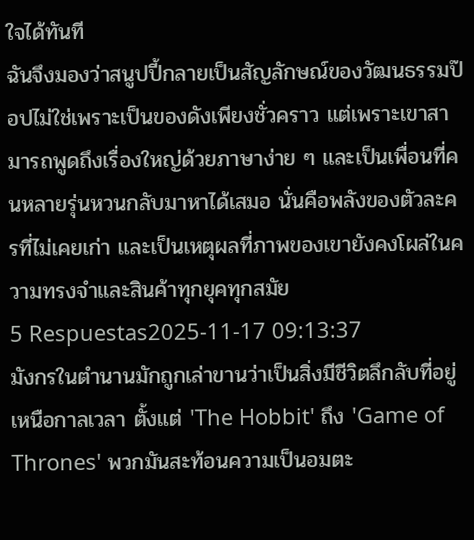ใจได้ทันที
ฉันจึงมองว่าสนูปปี้กลายเป็นสัญลักษณ์ของวัฒนธรรมป๊อปไม่ใช่เพราะเป็นของดังเพียงชั่วคราว แต่เพราะเขาสามารถพูดถึงเรื่องใหญ่ด้วยภาษาง่าย ๆ และเป็นเพื่อนที่คนหลายรุ่นหวนกลับมาหาได้เสมอ นั่นคือพลังของตัวละครที่ไม่เคยเก่า และเป็นเหตุผลที่ภาพของเขายังคงโผล่ในความทรงจำและสินค้าทุกยุคทุกสมัย
5 Respuestas2025-11-17 09:13:37
มังกรในตำนานมักถูกเล่าขานว่าเป็นสิ่งมีชีวิตลึกลับที่อยู่เหนือกาลเวลา ตั้งแต่ 'The Hobbit' ถึง 'Game of Thrones' พวกมันสะท้อนความเป็นอมตะ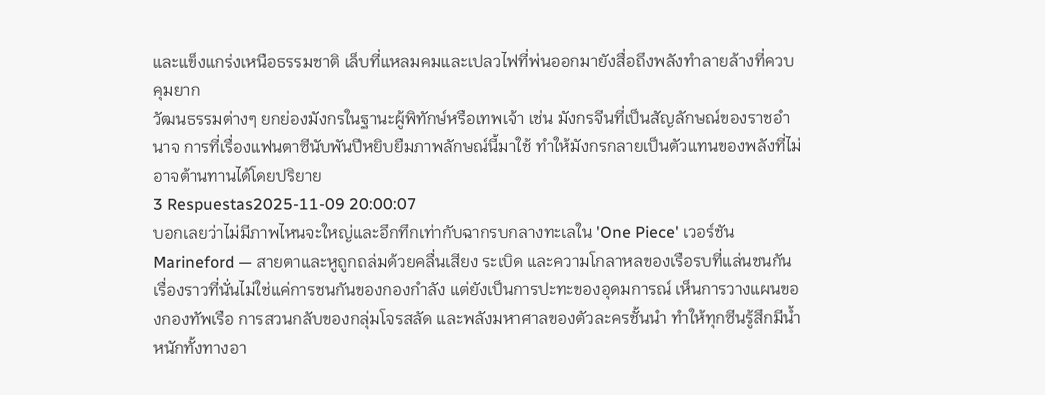และแข็งแกร่งเหนือธรรมชาติ เล็บที่แหลมคมและเปลวไฟที่พ่นออกมายังสื่อถึงพลังทำลายล้างที่ควบคุมยาก
วัฒนธรรมต่างๆ ยกย่องมังกรในฐานะผู้พิทักษ์หรือเทพเจ้า เช่น มังกรจีนที่เป็นสัญลักษณ์ของราชอำนาจ การที่เรื่องแฟนตาซีนับพันปีหยิบยืมภาพลักษณ์นี้มาใช้ ทำให้มังกรกลายเป็นตัวแทนของพลังที่ไม่อาจต้านทานได้โดยปริยาย
3 Respuestas2025-11-09 20:00:07
บอกเลยว่าไม่มีภาพไหนจะใหญ่และอึกทึกเท่ากับฉากรบกลางทะเลใน 'One Piece' เวอร์ชัน Marineford — สายตาและหูถูกถล่มด้วยคลื่นเสียง ระเบิด และความโกลาหลของเรือรบที่แล่นชนกัน เรื่องราวที่นั่นไม่ใช่แค่การชนกันของกองกำลัง แต่ยังเป็นการปะทะของอุดมการณ์ เห็นการวางแผนของกองทัพเรือ การสวนกลับของกลุ่มโจรสลัด และพลังมหาศาลของตัวละครชั้นนำ ทำให้ทุกซีนรู้สึกมีน้ำหนักทั้งทางอา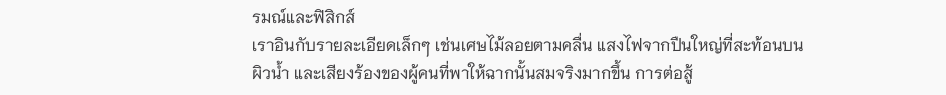รมณ์และฟิสิกส์
เราอินกับรายละเอียดเล็กๆ เช่นเศษไม้ลอยตามคลื่น แสงไฟจากปืนใหญ่ที่สะท้อนบนผิวน้ำ และเสียงร้องของผู้คนที่พาให้ฉากนั้นสมจริงมากขึ้น การต่อสู้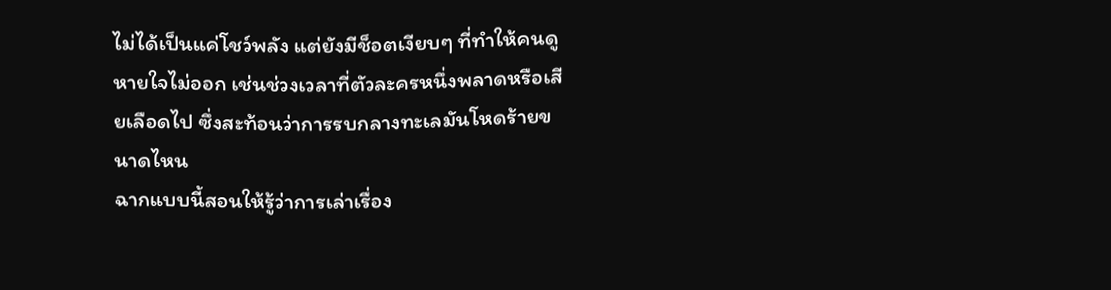ไม่ได้เป็นแค่โชว์พลัง แต่ยังมีช็อตเงียบๆ ที่ทำให้คนดูหายใจไม่ออก เช่นช่วงเวลาที่ตัวละครหนึ่งพลาดหรือเสียเลือดไป ซึ่งสะท้อนว่าการรบกลางทะเลมันโหดร้ายขนาดไหน
ฉากแบบนี้สอนให้รู้ว่าการเล่าเรื่อง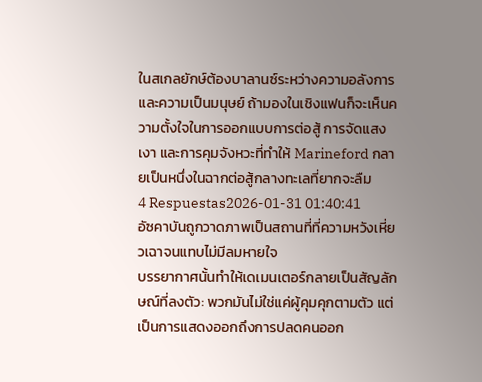ในสเกลยักษ์ต้องบาลานซ์ระหว่างความอลังการและความเป็นมนุษย์ ถ้ามองในเชิงแฟนก็จะเห็นความตั้งใจในการออกแบบการต่อสู้ การจัดแสงเงา และการคุมจังหวะที่ทำให้ Marineford กลายเป็นหนึ่งในฉากต่อสู้กลางทะเลที่ยากจะลืม
4 Respuestas2026-01-31 01:40:41
อัซคาบันถูกวาดภาพเป็นสถานที่ที่ความหวังเหี่ยวเฉาจนแทบไม่มีลมหายใจ
บรรยากาศนั้นทำให้เดเมนเตอร์กลายเป็นสัญลักษณ์ที่ลงตัว: พวกมันไม่ใช่แค่ผู้คุมคุกตามตัว แต่เป็นการแสดงออกถึงการปลดคนออก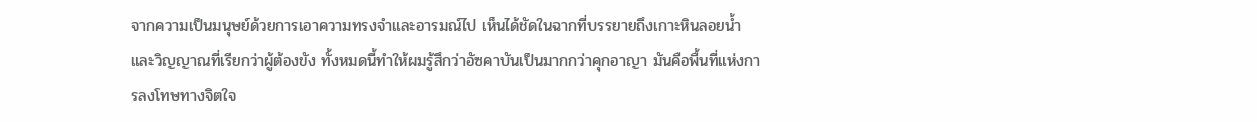จากความเป็นมนุษย์ด้วยการเอาความทรงจำและอารมณ์ไป เห็นได้ชัดในฉากที่บรรยายถึงเกาะหินลอยน้ำและวิญญาณที่เรียกว่าผู้ต้องขัง ทั้งหมดนี้ทำให้ผมรู้สึกว่าอัซคาบันเป็นมากกว่าคุกอาญา มันคือพื้นที่แห่งการลงโทษทางจิตใจ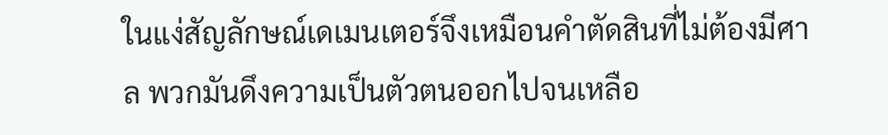ในแง่สัญลักษณ์เดเมนเตอร์จึงเหมือนคำตัดสินที่ไม่ต้องมีศาล พวกมันดึงความเป็นตัวตนออกไปจนเหลือ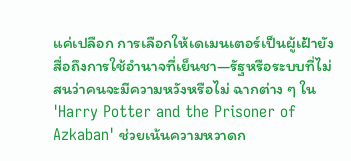แค่เปลือก การเลือกให้เดเมนเตอร์เป็นผู้เฝ้ายังสื่อถึงการใช้อำนาจที่เย็นชา—รัฐหรือระบบที่ไม่สนว่าคนจะมีความหวังหรือไม่ ฉากต่าง ๆ ใน 'Harry Potter and the Prisoner of Azkaban' ช่วยเน้นความหวาดก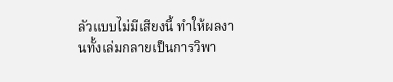ลัวแบบไม่มีเสียงนี้ ทำให้ผลงานทั้งเล่มกลายเป็นการวิพา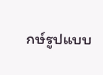กษ์รูปแบบ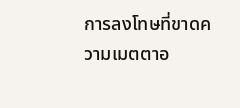การลงโทษที่ขาดความเมตตาอ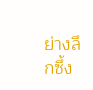ย่างลึกซึ้ง